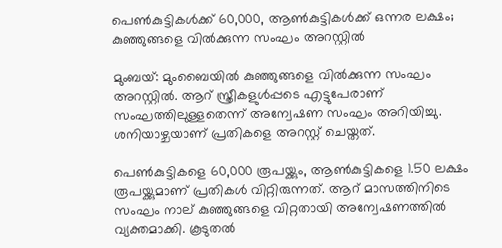പെണ്‍കുട്ടികള്‍ക്ക് 60,000, ആണ്‍കുട്ടികള്‍ക്ക് ഒന്നര ലക്ഷം; കുഞ്ഞുങ്ങളെ വില്‍ക്കുന്ന സംഘം അറസ്റ്റില്‍

മുംബയ്: മുംബൈയില്‍ കുഞ്ഞുങ്ങളെ വില്‍ക്കുന്ന സംഘം അറസ്റ്റില്‍. ആറ് സ്ത്രീകളുള്‍പ്പടെ എട്ടുപേരാണ് സംഘത്തിലുള്ളതെന്ന് അന്വേഷണ സംഘം അറിയിച്ചു. ശനിയാഴ്ചയാണ് പ്രതികളെ അറസ്റ്റ് ചെയ്തത്.

പെണ്‍കുട്ടികളെ 60,000 രൂപയ്ക്കും, ആണ്‍കുട്ടികളെ 1.50 ലക്ഷം രൂപയ്ക്കുമാണ് പ്രതികള്‍ വിറ്റിരുന്നത്. ആറ് മാസത്തിനിടെ സംഘം നാല് കുഞ്ഞുങ്ങളെ വിറ്റതായി അന്വേഷണത്തില്‍ വ്യക്തമാക്കി. കൂടുതല്‍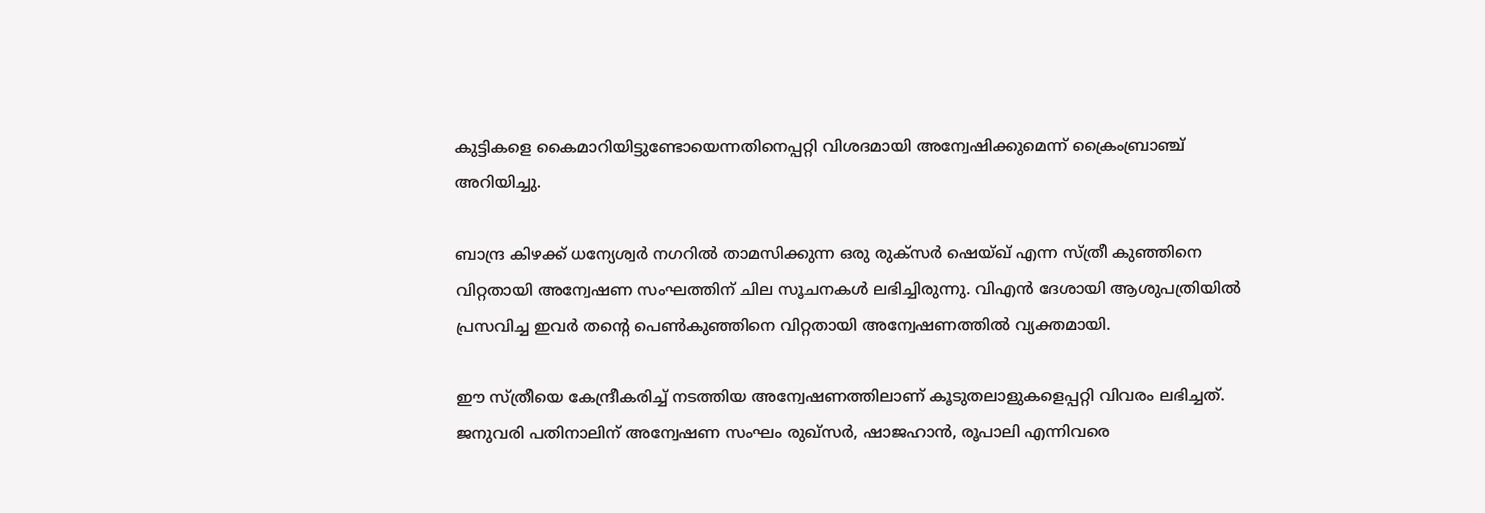കുട്ടികളെ കൈമാറിയിട്ടുണ്ടോയെന്നതിനെപ്പറ്റി വിശദമായി അന്വേഷിക്കുമെന്ന് ക്രൈംബ്രാഞ്ച് അറിയിച്ചു.

ബാന്ദ്ര കിഴക്ക് ധന്യേശ്വര്‍ നഗറില്‍ താമസിക്കുന്ന ഒരു രുക്സര്‍ ഷെയ്ഖ് എന്ന സ്ത്രീ കുഞ്ഞിനെ വിറ്റതായി അന്വേഷണ സംഘത്തിന് ചില സൂചനകള്‍ ലഭിച്ചിരുന്നു. വിഎന്‍ ദേശായി ആശുപത്രിയില്‍ പ്രസവിച്ച ഇവര്‍ തന്റെ പെണ്‍കുഞ്ഞിനെ വിറ്റതായി അന്വേഷണത്തില്‍ വ്യക്തമായി.

ഈ സ്ത്രീയെ കേന്ദ്രീകരിച്ച് നടത്തിയ അന്വേഷണത്തിലാണ് കൂടുതലാളുകളെപ്പറ്റി വിവരം ലഭിച്ചത്. ജനുവരി പതിനാലിന് അന്വേഷണ സംഘം രുഖ്സര്‍, ഷാജഹാന്‍, രൂപാലി എന്നിവരെ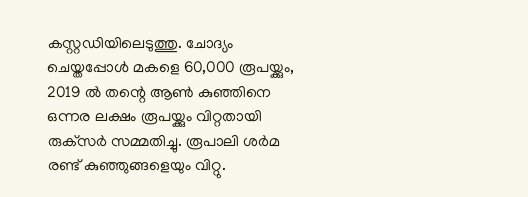കസ്റ്റഡിയിലെടുത്തു. ചോദ്യം ചെയ്തപ്പോള്‍ മകളെ 60,000 രൂപയ്ക്കും, 2019 ല്‍ തന്റെ ആണ്‍ കുഞ്ഞിനെ ഒന്നര ലക്ഷം രൂപയ്ക്കും വിറ്റതായി രുക്‌സര്‍ സമ്മതിച്ചു. രൂപാലി ശര്‍മ രണ്ട് കുഞ്ഞുങ്ങളെയും വിറ്റു.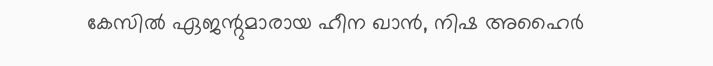കേസില്‍ ഏജന്റുമാരായ ഹീന ഖാന്‍, നിഷ അഹൈര്‍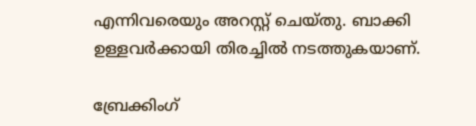എന്നിവരെയും അറസ്റ്റ് ചെയ്തു. ബാക്കി ഉള്ളവര്‍ക്കായി തിരച്ചില്‍ നടത്തുകയാണ്.

ബ്രേക്കിംഗ്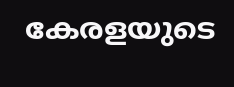കേരളയുടെ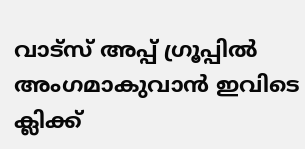വാട്സ് അപ്പ് ഗ്രൂപ്പിൽ അംഗമാകുവാൻ ഇവിടെ ക്ലിക്ക്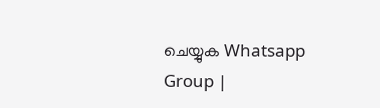ചെയ്യുക Whatsapp Group |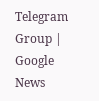Telegram Group | Google News